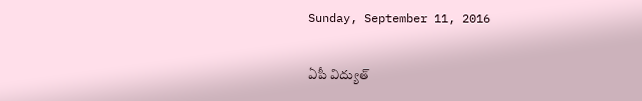Sunday, September 11, 2016

ఏపీ విద్యుత్‌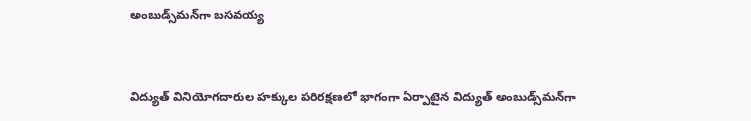అంబుడ్స్‌మన్‌గా బసవయ్య


విద్యుత్‌ వినియోగదారుల హక్కుల పరిరక్షణలో భాగంగా ఏర్పాటైన విద్యుత్‌ అంబుడ్స్‌మన్‌గా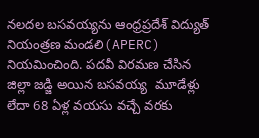నలదల బసవయ్యను ఆంధ్రప్రదేశ్‌ విద్యుత్‌ నియంత్రణ మండలి(APERC) నియమించింది. పదవీ విరమణ చేసిన జిల్లా జడ్జి అయిన బసవయ్య  మూడేళ్లు లేదా 68 ఏళ్ల వయసు వచ్చే వరకు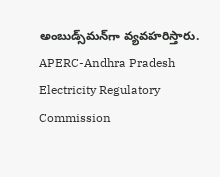అంబుడ్స్‌మన్‌గా వ్యవహరిస్తారు.
APERC-Andhra Pradesh Electricity Regulatory Commission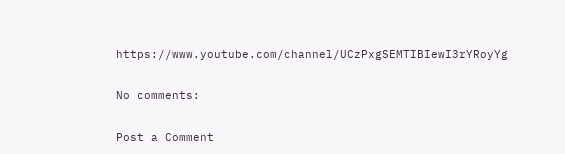https://www.youtube.com/channel/UCzPxgSEMTIBIewI3rYRoyYg

No comments:

Post a Comment